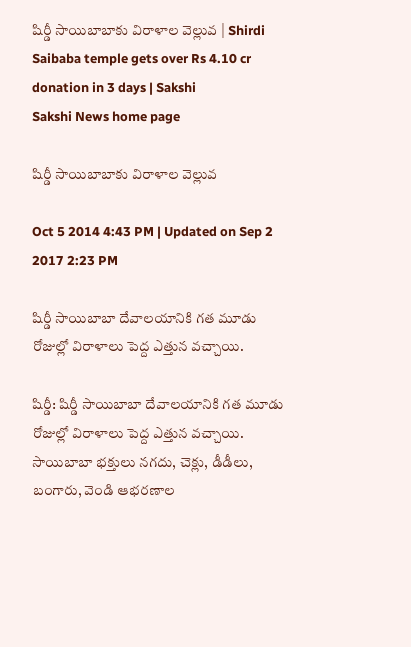షిర్డీ సాయిబాబాకు విరాళాల వెల్లువ | Shirdi Saibaba temple gets over Rs 4.10 cr donation in 3 days | Sakshi
Sakshi News home page

షిర్డీ సాయిబాబాకు విరాళాల వెల్లువ

Oct 5 2014 4:43 PM | Updated on Sep 2 2017 2:23 PM

షిర్డీ సాయిబాబా దేవాలయానికి గత మూడు రోజుల్లో విరాళాలు పెద్ద ఎత్తున వచ్చాయి.

షిర్డీ: షిర్డీ సాయిబాబా దేవాలయానికి గత మూడు రోజుల్లో విరాళాలు పెద్ద ఎత్తున వచ్చాయి. సాయిబాబా భక్తులు నగదు, చెక్లు, డీడీలు, బంగారు, వెండి ఆభరణాల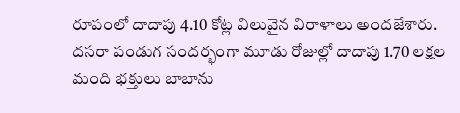రూపంలో దాదాపు 4.10 కోట్ల విలువైన విరాళాలు అందజేశారు. దసరా పండుగ సందర్భంగా మూడు రోజుల్లో దాదాపు 1.70 లక్షల మంది భక్తులు బాబాను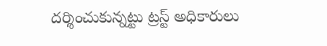దర్శించుకున్నట్టు ట్రస్ట్ అధికారులు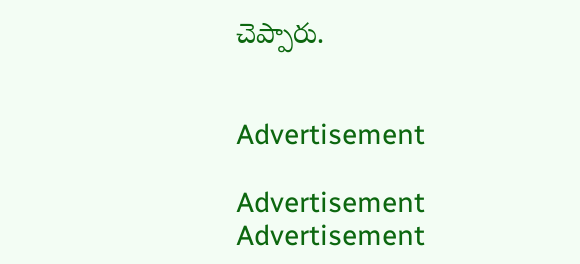చెప్పారు.


Advertisement

Advertisement
Advertisement